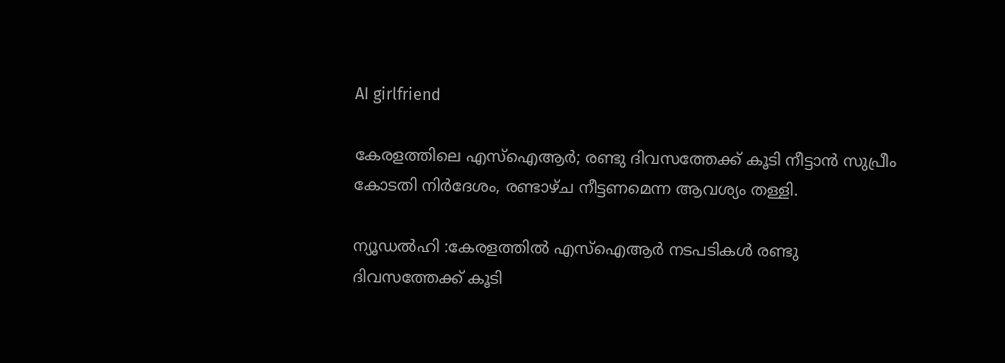AI girlfriend

കേരളത്തിലെ എസ്ഐആര്‍; രണ്ടു ദിവസത്തേക്ക് കൂടി നീട്ടാൻ സുപ്രീം കോടതി നിര്‍ദേശം, രണ്ടാഴ്ച നീട്ടണമെന്ന ആവശ്യം തള്ളി.

ന്യൂഡൽഹി :കേരളത്തിൽ എസ്ഐആർ നടപടികൾ രണ്ടു ദിവസത്തേക്ക് കൂടി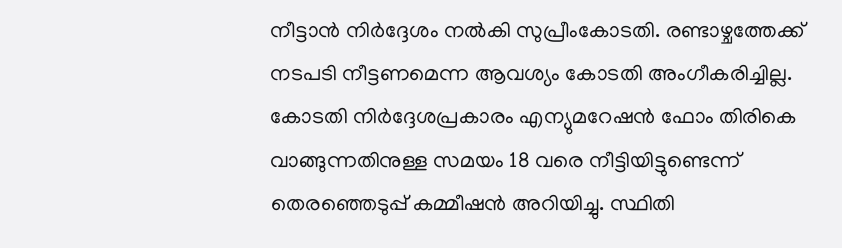നീട്ടാൻ നിർദ്ദേശം നൽകി സുപ്രീംകോടതി. രണ്ടാഴ്ചത്തേക്ക് നടപടി നീട്ടണമെന്ന ആവശ്യം കോടതി അംഗീകരിച്ചില്ല. കോടതി നിർദ്ദേശപ്രകാരം എന്യുമറേഷൻ ഫോം തിരികെ വാങ്ങുന്നതിനുള്ള സമയം 18 വരെ നീട്ടിയിട്ടുണ്ടെന്ന് തെരഞ്ഞെടുപ്പ് കമ്മീഷൻ അറിയിച്ചു. സ്ഥിതി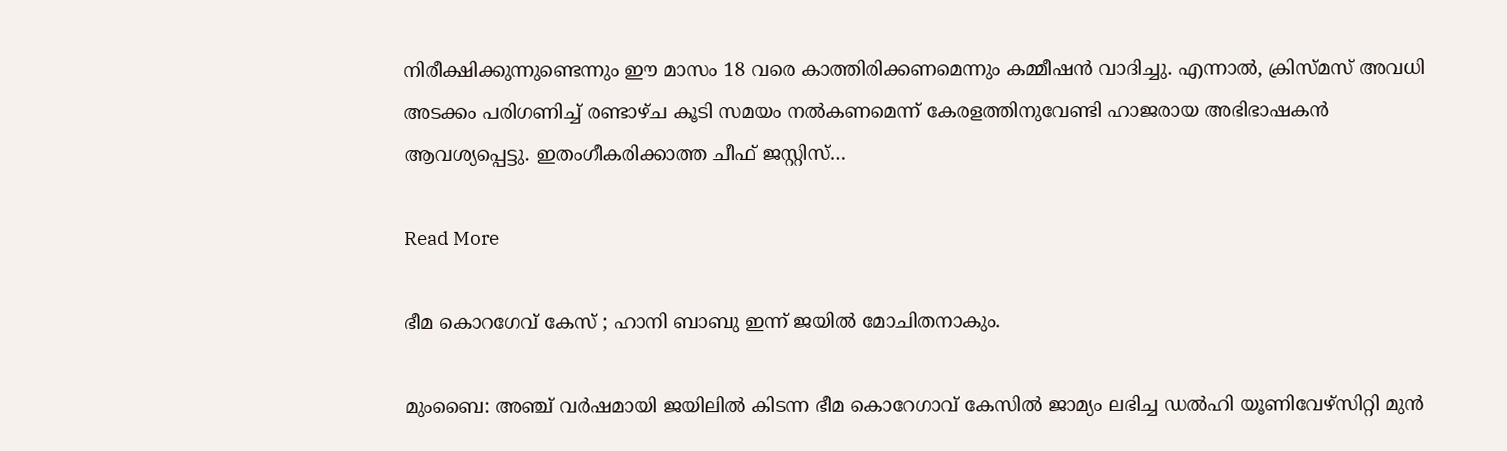നിരീക്ഷിക്കുന്നുണ്ടെന്നും ഈ മാസം 18 വരെ കാത്തിരിക്കണമെന്നും കമ്മീഷൻ വാദിച്ചു. എന്നാൽ, ക്രിസ്മസ് അവധി അടക്കം പരിഗണിച്ച് രണ്ടാഴ്ച കൂടി സമയം നൽകണമെന്ന് കേരളത്തിനുവേണ്ടി ഹാജരായ അഭിഭാഷകൻ ആവശ്യപ്പെട്ടു. ഇതംഗീകരിക്കാത്ത ചീഫ് ജസ്റ്റിസ്…

Read More

ഭീമ കൊറഗേവ് കേസ് ; ഹാനി ബാബു ഇന്ന് ജയിൽ മോചിതനാകും.

മുംബൈ: അഞ്ച് വർഷമായി ജയിലിൽ കിടന്ന ഭീമ കൊറേഗാവ് കേസില്‍ ജാമ്യം ലഭിച്ച ഡല്‍ഹി യൂണിവേഴ്സിറ്റി മുന്‍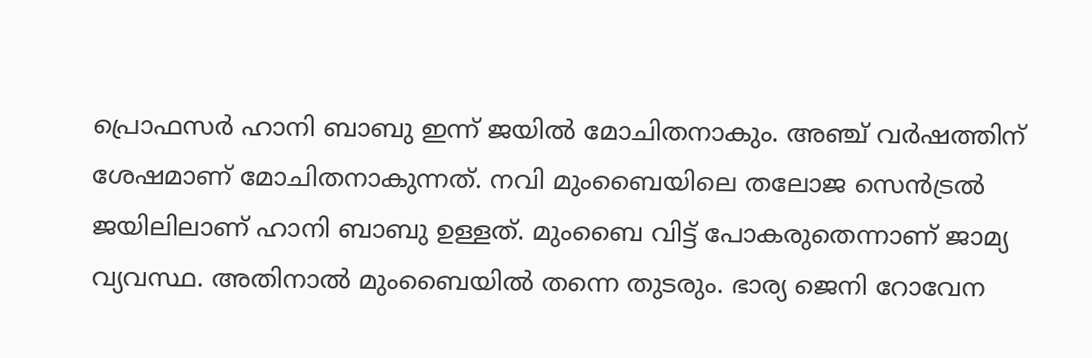പ്രൊഫസര്‍ ഹാനി ബാബു ഇന്ന് ജയില്‍ മോചിതനാകും. അഞ്ച് വര്‍ഷത്തിന് ശേഷമാണ് മോചിതനാകുന്നത്. നവി മുംബൈയിലെ തലോജ സെന്‍ട്രല്‍ ജയിലിലാണ് ഹാനി ബാബു ഉള്ളത്. മുംബൈ വിട്ട് പോകരുതെന്നാണ് ജാമ്യ വ്യവസ്ഥ. അതിനാല്‍ മുംബൈയില്‍ തന്നെ തുടരും. ഭാര്യ ജെനി റോവേന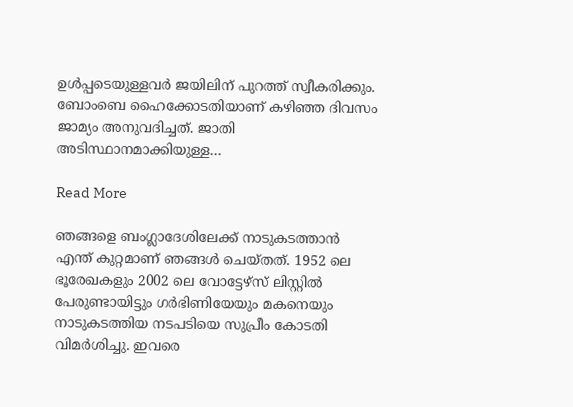ഉള്‍പ്പടെയുള്ളവര്‍ ജയിലിന് പുറത്ത് സ്വീകരിക്കും. ബോംബെ ഹൈക്കോടതിയാണ് കഴിഞ്ഞ ദിവസം ജാമ്യം അനുവദിച്ചത്. ജാതി അടിസ്ഥാനമാക്കിയുള്ള…

Read More

ഞങ്ങളെ ബംഗ്ലാദേശിലേക്ക് നാടുകടത്താൻ എന്ത് കുറ്റമാണ് ഞങ്ങള്‍ ചെയ്തത്. 1952 ലെ ഭൂരേഖകളും 2002 ലെ വോട്ടേഴ്സ് ലിസ്റ്റിൽ പേരുണ്ടായിട്ടും ഗർഭിണിയേയും മകനെയും നാടുകടത്തിയ നടപടിയെ സുപ്രീം കോടതി വിമർശിച്ചു. ഇവരെ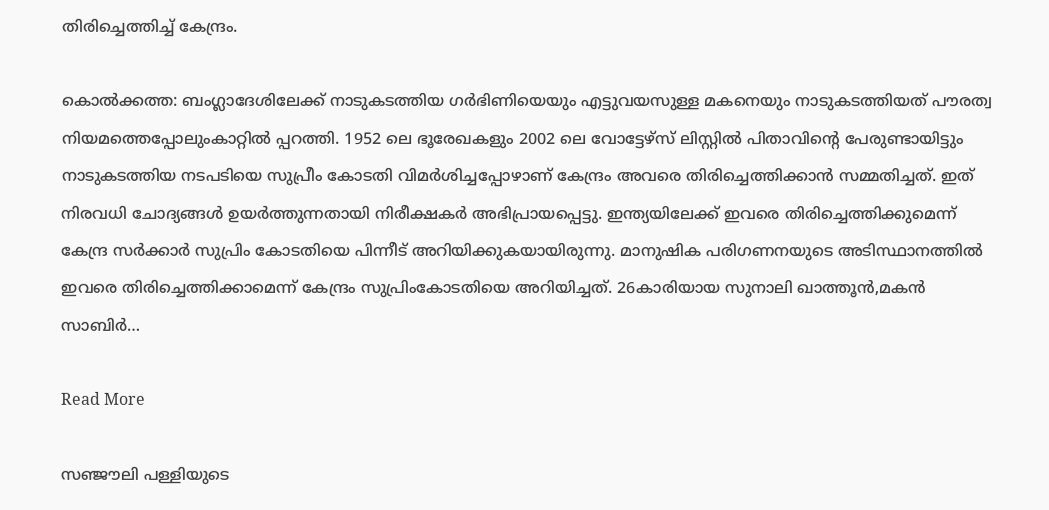തിരിച്ചെത്തിച്ച് കേന്ദ്രം.

കൊല്‍ക്കത്ത: ബംഗ്ലാദേശിലേക്ക് നാടുകടത്തിയ ഗർഭിണിയെയും എട്ടുവയസുള്ള മകനെയും നാടുകടത്തിയത് പൗരത്വ നിയമത്തെപ്പോലുംകാറ്റിൽ പ്പറത്തി. 1952 ലെ ഭൂരേഖകളും 2002 ലെ വോട്ടേഴ്സ് ലിസ്റ്റിൽ പിതാവിൻ്റെ പേരുണ്ടായിട്ടും നാടുകടത്തിയ നടപടിയെ സുപ്രീം കോടതി വിമർശിച്ചപ്പോഴാണ് കേന്ദ്രം അവരെ തിരിച്ചെത്തിക്കാൻ സമ്മതിച്ചത്. ഇത് നിരവധി ചോദ്യങ്ങൾ ഉയർത്തുന്നതായി നിരീക്ഷകർ അഭിപ്രായപ്പെട്ടു. ഇന്ത്യയിലേക്ക് ഇവരെ തിരിച്ചെത്തിക്കുമെന്ന് കേന്ദ്ര സർക്കാർ സുപ്രിം കോടതിയെ പിന്നീട് അറിയിക്കുകയായിരുന്നു. മാനുഷിക പരിഗണനയുടെ അടിസ്ഥാനത്തില്‍ ഇവരെ തിരിച്ചെത്തിക്കാമെന്ന് കേന്ദ്രം സുപ്രിംകോടതിയെ അറിയിച്ചത്. 26കാരിയായ സുനാലി ഖാത്തൂൻ,മകൻ സാബിർ…

Read More

സഞ്ജൗലി പള്ളിയുടെ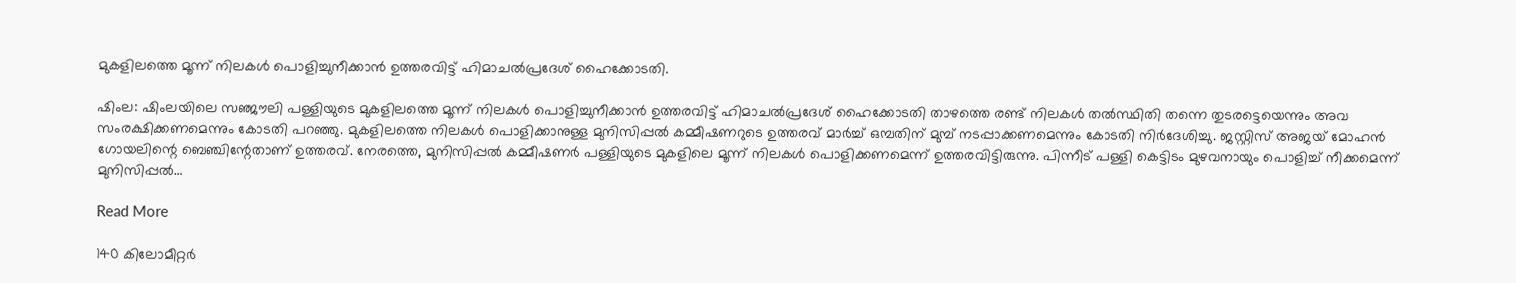മുകളിലത്തെ മൂന്ന് നിലകള്‍ പൊളിച്ചുനീക്കാന്‍ ഉത്തരവിട്ട് ഹിമാചല്‍പ്രദേശ് ഹൈക്കോടതി.

ഷിംല: ഷിംലയിലെ സഞ്ജൗലി പള്ളിയുടെ മുകളിലത്തെ മൂന്ന് നിലകള്‍ പൊളിച്ചുനീക്കാന്‍ ഉത്തരവിട്ട് ഹിമാചല്‍പ്രദേശ് ഹൈക്കോടതി താഴത്തെ രണ്ട് നിലകള്‍ തല്‍സ്ഥിതി തന്നെ തുടരട്ടെയെന്നും അവ സംരക്ഷിക്കണമെന്നും കോടതി പറഞ്ഞു. മുകളിലത്തെ നിലകള്‍ പൊളിക്കാനുള്ള മുനിസിപ്പല്‍ കമ്മീഷണറുടെ ഉത്തരവ് മാര്‍ച്ച് ഒമ്പതിന് മുമ്പ് നടപ്പാക്കണമെന്നും കോടതി നിര്‍ദേശിച്ചു. ജസ്റ്റിസ് അജയ് മോഹന്‍ ഗോയലിന്റെ ബെഞ്ചിന്റേതാണ് ഉത്തരവ്. നേരത്തെ, മുനിസിപ്പല്‍ കമ്മീഷണര്‍ പള്ളിയുടെ മുകളിലെ മൂന്ന് നിലകള്‍ പൊളിക്കണമെന്ന് ഉത്തരവിട്ടിരുന്നു. പിന്നീട് പള്ളി കെട്ടിടം മുഴവനായും പൊളിച്ച് നീക്കമെന്ന് മുനിസിപ്പല്‍…

Read More

140 കിലോമീറ്റർ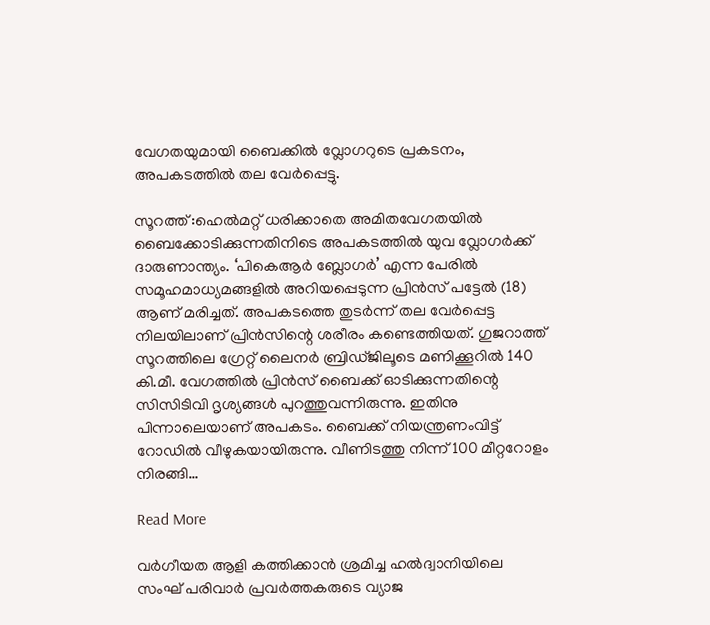വേഗതയുമായി ബൈക്കിൽ വ്ലോഗറുടെ പ്രകടനം, അപകടത്തിൽ തല വേർപ്പെട്ടു.

സൂറത്ത് :ഹെൽമറ്റ് ധരിക്കാതെ അമിതവേഗതയിൽ ബൈക്കോടിക്കുന്നതിനിടെ അപകടത്തിൽ യുവ വ്ലോഗർക്ക് ദാരുണാന്ത്യം. ‘പികെആർ ബ്ലോഗർ’ എന്ന പേരിൽ സമൂഹമാധ്യമങ്ങളിൽ അറിയപ്പെടുന്ന പ്രിൻസ് പട്ടേൽ (18) ആണ് മരിച്ചത്. അപകടത്തെ തുടർന്ന് തല വേർപ്പെട്ട നിലയിലാണ് പ്രിൻസിന്റെ ശരീരം കണ്ടെത്തിയത്. ഗുജറാത്ത് സൂറത്തിലെ ഗ്രേറ്റ് ലൈനർ ബ്രിഡ്ജിലൂടെ മണിക്കൂറിൽ 140 കി.മീ. വേഗത്തിൽ പ്രിൻസ് ബൈക്ക് ഓടിക്കുന്നതിന്റെ സിസിടിവി ദൃശ്യങ്ങൾ പുറത്തുവന്നിരുന്നു. ഇതിനു പിന്നാലെയാണ് അപകടം. ബൈക്ക് നിയന്ത്രണംവിട്ട് റോഡിൽ വീഴുകയായിരുന്നു. വീണിടത്തു നിന്ന് 100 മീറ്ററോളം നിരങ്ങി…

Read More

വർഗീയത ആളി കത്തിക്കാൻ ശ്രമിച്ച ഹൽദ്വാനിയിലെ സംഘ് പരിവാർ പ്രവർത്തകരുടെ വ്യാജ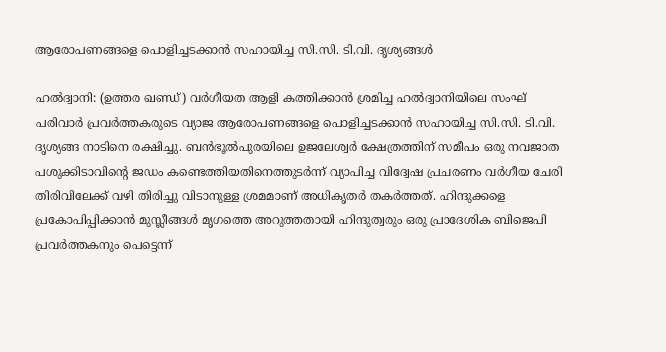ആരോപണങ്ങളെ പൊളിച്ചടക്കാൻ സഹായിച്ച സി.സി. ടി.വി. ദൃശ്യങ്ങൾ

ഹൽദ്വാനി: (ഉത്തര ഖണ്ഡ്) വർഗീയത ആളി കത്തിക്കാൻ ശ്രമിച്ച ഹൽദ്വാനിയിലെ സംഘ് പരിവാർ പ്രവർത്തകരുടെ വ്യാജ ആരോപണങ്ങളെ പൊളിച്ചടക്കാൻ സഹായിച്ച സി.സി. ടി.വി. ദൃശ്യങ്ങ നാടിനെ രക്ഷിച്ചു. ബൻഭൂൽപുരയിലെ ഉജലേശ്വർ ക്ഷേത്രത്തിന് സമീപം ഒരു നവജാത പശുക്കിടാവിന്റെ ജഡം കണ്ടെത്തിയതിനെത്തുടർന്ന് വ്യാപിച്ച വിദ്വേഷ പ്രചരണം വർഗീയ ചേരി തിരിവിലേക്ക് വഴി തിരിച്ചു വിടാനുള്ള ശ്രമമാണ് അധികൃതർ തകർത്തത്. ഹിന്ദുക്കളെ പ്രകോപിപ്പിക്കാൻ മുസ്ലീങ്ങൾ മൃഗത്തെ അറുത്തതായി ഹിന്ദുത്വരും ഒരു പ്രാദേശിക ബിജെപി പ്രവർത്തകനും പെട്ടെന്ന്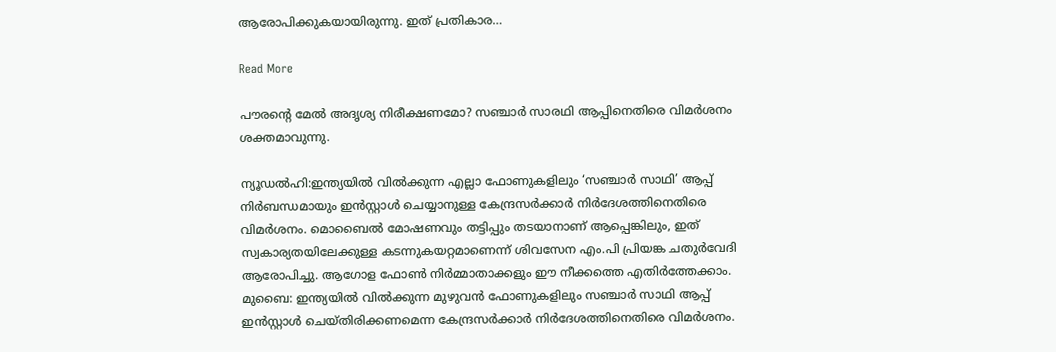ആരോപിക്കുകയായിരുന്നു. ഇത് പ്രതികാര…

Read More

പൗരൻ്റെ മേൽ അദൃശ്യ നിരീക്ഷണമോ? സഞ്ചാർ സാരഥി ആപ്പിനെതിരെ വിമര്‍ശനം ശക്തമാവുന്നു.

ന്യൂഡൽഹി:ഇന്ത്യയിൽ വിൽക്കുന്ന എല്ലാ ഫോണുകളിലും ‘സഞ്ചാർ സാഥി’ ആപ്പ് നിർബന്ധമായും ഇൻസ്റ്റാൾ ചെയ്യാനുള്ള കേന്ദ്രസർക്കാർ നിർദേശത്തിനെതിരെ വിമർശനം. മൊബൈൽ മോഷണവും തട്ടിപ്പും തടയാനാണ് ആപ്പെങ്കിലും, ഇത് സ്വകാര്യതയിലേക്കുള്ള കടന്നുകയറ്റമാണെന്ന് ശിവസേന എം.പി പ്രിയങ്ക ചതുർവേദി ആരോപിച്ചു. ആഗോള ഫോൺ നിർമ്മാതാക്കളും ഈ നീക്കത്തെ എതിർത്തേക്കാം. മുബൈ: ഇന്ത്യയില്‍ വില്‍ക്കുന്ന മുഴുവന്‍ ഫോണുകളിലും സഞ്ചാര്‍ സാഥി ആപ്പ് ഇന്‍സ്റ്റാള്‍ ചെയ്തിരിക്കണമെന്ന കേന്ദ്രസര്‍ക്കാര്‍ നിര്‍ദേശത്തിനെതിരെ വിമര്‍ശനം.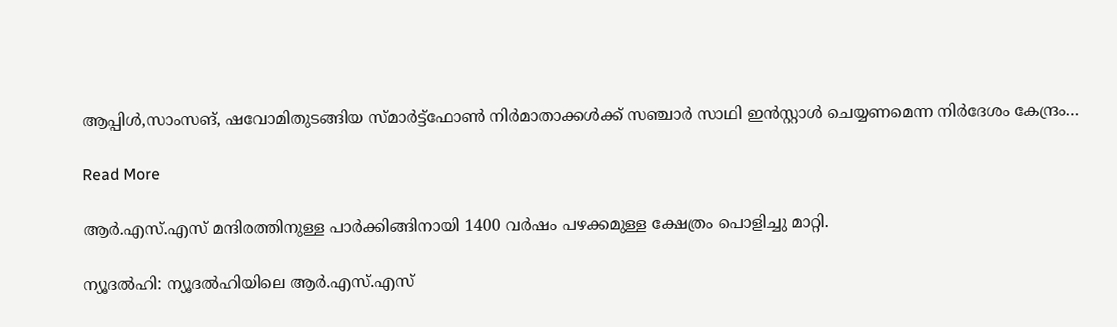ആപ്പിള്‍,സാംസങ്, ഷവോമിതുടങ്ങിയ സ്മാര്‍ട്ട്ഫോണ്‍ നിര്‍മാതാക്കള്‍ക്ക് സഞ്ചാര്‍ സാഥി ഇന്‍സ്റ്റാള്‍ ചെയ്യണമെന്ന നിര്‍ദേശം കേന്ദ്രം…

Read More

ആര്‍.എസ്.എസ് മന്ദിരത്തിനുള്ള പാര്‍ക്കിങ്ങിനായി 1400 വര്‍ഷം പഴക്കമുള്ള ക്ഷേത്രം പൊളിച്ചു മാറ്റി.

ന്യൂദല്‍ഹി: ന്യൂദല്‍ഹിയിലെ ആര്‍.എസ്.എസ്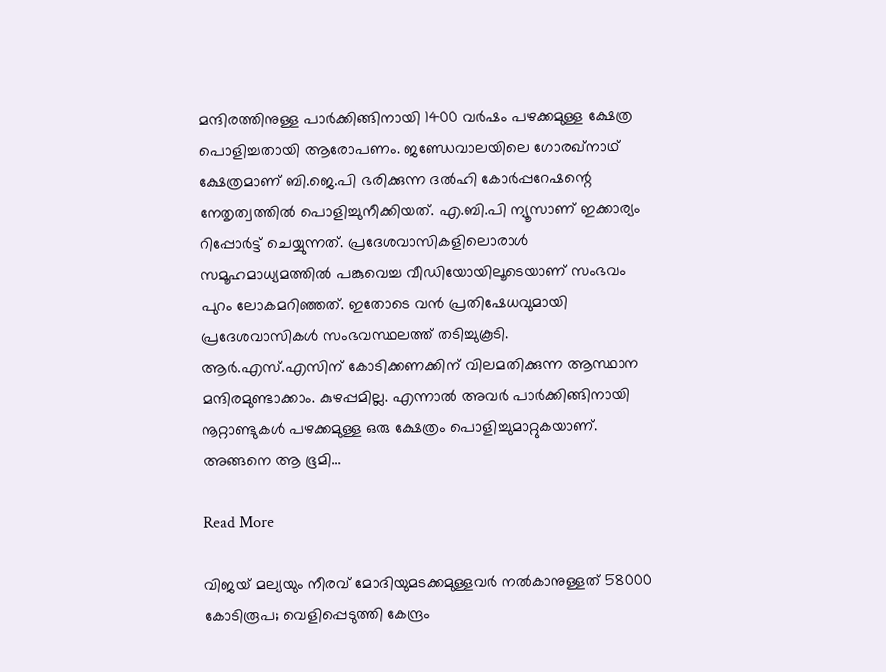മന്ദിരത്തിനുള്ള പാര്‍ക്കിങ്ങിനായി 1400 വര്‍ഷം പഴക്കമുള്ള ക്ഷേത്ര പൊളിച്ചതായി ആരോപണം. ജണ്ഡേവാലയിലെ ഗോരഖ്‌നാഥ് ക്ഷേത്രമാണ് ബി.ജെ.പി ഭരിക്കുന്ന ദല്‍ഹി കോര്‍പ്പറേഷന്റെ നേതൃത്വത്തില്‍ പൊളിച്ചുനീക്കിയത്. എ.ബി.പി ന്യൂസാണ് ഇക്കാര്യം റിപ്പോർട്ട് ചെയ്യുന്നത്. പ്രദേശവാസികളിലൊരാള്‍ സമൂഹമാധ്യമത്തില്‍ പങ്കുവെച്ച വീഡിയോയിലൂടെയാണ് സംഭവം പുറം ലോകമറിഞ്ഞത്. ഇതോടെ വന്‍ പ്രതിഷേധവുമായി പ്രദേശവാസികള്‍ സംഭവസ്ഥലത്ത് തടിച്ചുകൂടി. ആര്‍.എസ്.എസിന് കോടിക്കണക്കിന് വിലമതിക്കുന്ന ആസ്ഥാന മന്ദിരമുണ്ടാക്കാം. കുഴപ്പമില്ല. എന്നാല്‍ അവര്‍ പാര്‍ക്കിങ്ങിനായി നൂറ്റാണ്ടുകള്‍ പഴക്കമുള്ള ഒരു ക്ഷേത്രം പൊളിച്ചുമാറ്റുകയാണ്. അങ്ങനെ ആ ഭൂമി…

Read More

വിജയ് മല്യയും നീരവ് മോദിയുമടക്കമുള്ളവര്‍ നല്‍കാനുള്ളത് 58000 കോടിരൂപ; വെളിപ്പെടുത്തി കേന്ദ്രം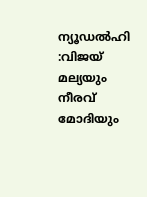ന്യൂഡല്‍ഹി :വിജയ് മല്യയും നീരവ് മോദിയും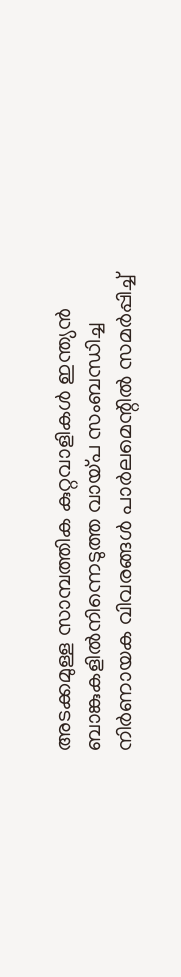അടക്കമുള്ള സാമ്പത്തിക കുറ്റവാളികള്‍ ഇന്ത്യന്‍ ബാങ്കുകളില്‍നിന്നെടുത്ത വായ്പ സംബന്ധിച്ച നിര്‍ണായക വിവരങ്ങള്‍ പാര്‍ലമെന്റില്‍ സമര്‍പ്പിച്ച്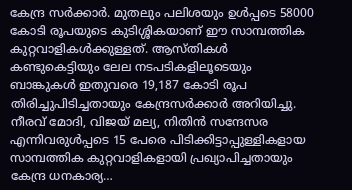കേന്ദ്ര സര്‍ക്കാര്‍. മുതലും പലിശയും ഉള്‍പ്പടെ 58000 കോടി രൂപയുടെ കുടിശ്ശികയാണ് ഈ സാമ്പത്തിക കുറ്റവാളികള്‍ക്കുള്ളത്. ആസ്തികള്‍ കണ്ടുകെട്ടിയും ലേല നടപടികളിലൂടെയും ബാങ്കുകള്‍ ഇതുവരെ 19,187 കോടി രൂപ തിരിച്ചുപിടിച്ചതായും കേന്ദ്രസര്‍ക്കാര്‍ അറിയിച്ചു. നീരവ് മോദി, വിജയ് മല്യ, നിതിന്‍ സന്ദേസര എന്നിവരുള്‍പ്പടെ 15 പേരെ പിടിക്കിട്ടാപ്പുള്ളികളായ സാമ്പത്തിക കുറ്റവാളികളായി പ്രഖ്യാപിച്ചതായും കേന്ദ്ര ധനകാര്യ…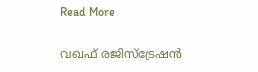Read More

വഖഫ് രജിസ്ട്രേഷൻ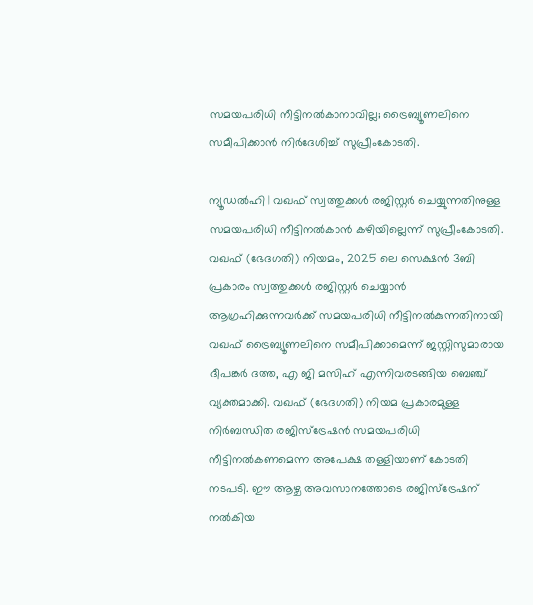സമയപരിധി നീട്ടിനൽകാനാവില്ല; ട്രൈബ്യൂണലിനെ സമീപിക്കാൻ നിർദേശിച്ച് സുപ്രീംകോടതി.

ന്യൂഡൽഹി | വഖഫ് സ്വത്തുക്കൾ രജിസ്റ്റർ ചെയ്യുന്നതിനുള്ള സമയപരിധി നീട്ടിനൽകാൻ കഴിയില്ലെന്ന് സുപ്രീംകോടതി. വഖഫ് (ഭേദഗതി) നിയമം, 2025 ലെ സെക്ഷൻ 3ബി പ്രകാരം സ്വത്തുക്കൾ രജിസ്റ്റർ ചെയ്യാൻ ആഗ്രഹിക്കുന്നവർക്ക് സമയപരിധി നീട്ടിനൽകുന്നതിനായി വഖഫ് ട്രൈബ്യൂണലിനെ സമീപിക്കാമെന്ന് ജസ്റ്റിസുമാരായ ദീപങ്കർ ദത്ത, എ ജി മസിഹ് എന്നിവരടങ്ങിയ ബെഞ്ച് വ്യക്തമാക്കി. വഖഫ് (ഭേദഗതി) നിയമ പ്രകാരമുള്ള നിർബന്ധിത രജിസ്ട്രേഷൻ സമയപരിധി നീട്ടിനൽകണമെന്ന അപേക്ഷ തള്ളിയാണ് കോടതി നടപടി. ഈ ആഴ്ച അവസാനത്തോടെ രജിസ്ട്രേഷന് നൽകിയ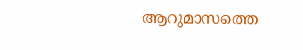ആറുമാസത്തെ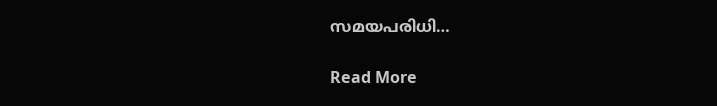സമയപരിധി…

Read More